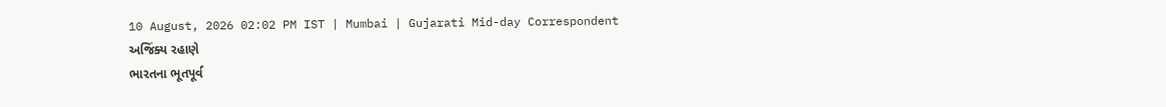10 August, 2026 02:02 PM IST | Mumbai | Gujarati Mid-day Correspondent
અજિંક્ય રહાણે
ભારતના ભૂતપૂર્વ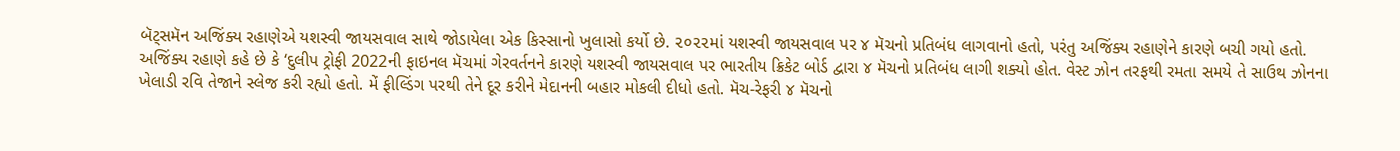બૅટ્સમૅન અજિંક્ય રહાણેએ યશસ્વી જાયસવાલ સાથે જોડાયેલા એક કિસ્સાનો ખુલાસો કર્યો છે. ૨૦૨૨માં યશસ્વી જાયસવાલ પર ૪ મૅચનો પ્રતિબંધ લાગવાનો હતો, પરંતુ અજિંક્ય રહાણેને કારણે બચી ગયો હતો.
અજિંક્ય રહાણે કહે છે કે ‘દુલીપ ટ્રોફી 2022ની ફાઇનલ મૅચમાં ગેરવર્તનને કારણે યશસ્વી જાયસવાલ પર ભારતીય ક્રિકેટ બોર્ડ દ્વારા ૪ મૅચનો પ્રતિબંધ લાગી શક્યો હોત. વેસ્ટ ઝોન તરફથી રમતા સમયે તે સાઉથ ઝોનના ખેલાડી રવિ તેજાને સ્લેજ કરી રહ્યો હતો. મેં ફીલ્ડિંગ પરથી તેને દૂર કરીને મેદાનની બહાર મોકલી દીધો હતો. મૅચ-રેફરી ૪ મૅચનો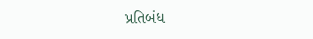પ્રતિબંધ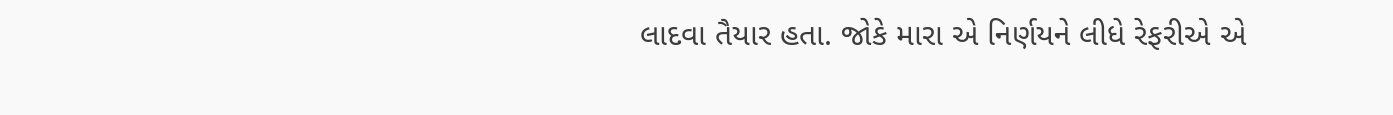લાદવા તૈયાર હતા. જોકે મારા એ નિર્ણયને લીધે રેફરીએ એ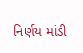નિર્ણય માંડી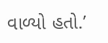વાળ્યો હતો.’